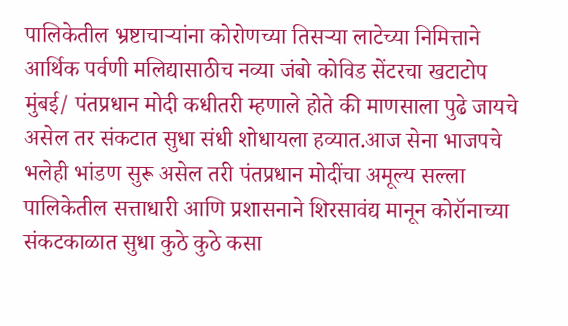पालिकेतील भ्रष्टाचाऱ्यांना कोरोणच्या तिसऱ्या लाटेच्या निमित्ताने आर्थिक पर्वणी मलिद्यासाठीच नव्या जंबो कोविड सेंटरचा खटाटोप
मुंबई/ पंतप्रधान मोदी कधीतरी म्हणाले होते की माणसाला पुढे जायचे असेल तर संकटात सुधा संधी शोधायला हव्यात.आज सेना भाजपचे भलेही भांडण सुरू असेल तरी पंतप्रधान मोदींचा अमूल्य सल्ला पालिकेतील सत्ताधारी आणि प्रशासनाने शिरसावंद्य मानून कोरॉनाच्या संकटकाळात सुधा कुठे कुठे कसा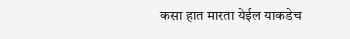कसा हात मारता येईल याकडेच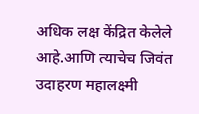अधिक लक्ष केंद्रित केलेले आहे.आणि त्याचेच जिवंत उदाहरण महालक्ष्मी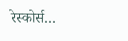रेस्कोर्स…